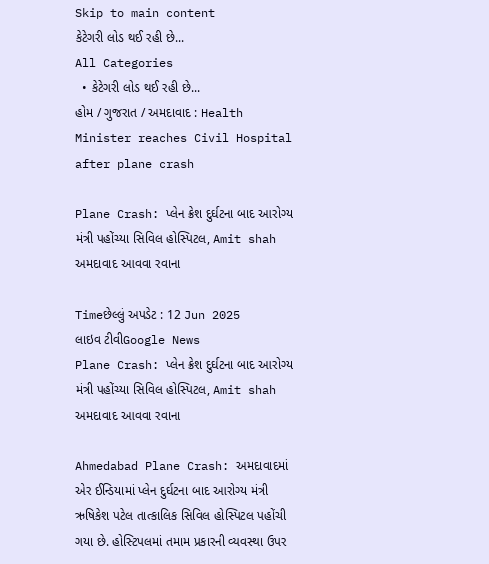Skip to main content
કેટેગરી લોડ થઈ રહી છે...
All Categories
  • કેટેગરી લોડ થઈ રહી છે...
હોમ / ગુજરાત / અમદાવાદ : Health Minister reaches Civil Hospital after plane crash

Plane Crash: પ્લેન ક્રેશ દુર્ઘટના બાદ આરોગ્ય મંત્રી પહોંચ્યા સિવિલ હોસ્પિટલ, Amit shah અમદાવાદ આવવા રવાના

Timeછેલ્લું અપડેટ : 12 Jun 2025
લાઇવ ટીવીGoogle News
Plane Crash: પ્લેન ક્રેશ દુર્ઘટના બાદ આરોગ્ય મંત્રી પહોંચ્યા સિવિલ હોસ્પિટલ, Amit shah અમદાવાદ આવવા રવાના

Ahmedabad Plane Crash: અમદાવાદમાં એર ઈન્ડિયામાં પ્લેન દુર્ઘટના બાદ આરોગ્ય મંત્રી ઋષિકેશ પટેલ તાત્કાલિક સિવિલ હોસ્પિટલ પહોંચી ગયા છે. હોસ્ટિપલમાં તમામ પ્રકારની વ્યવસ્થા ઉપર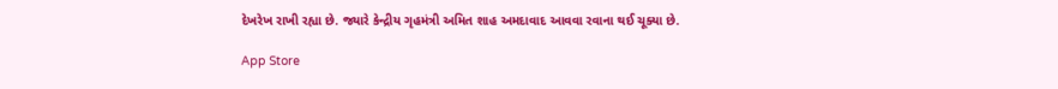દેખરેખ રાખી રહ્યા છે. જ્યારે કેન્દ્રીય ગૃહમંત્રી અમિત શાહ અમદાવાદ આવવા રવાના થઈ ચૂક્યા છે.

App Store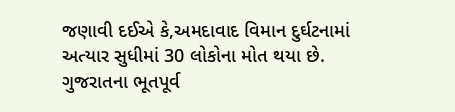જણાવી દઈએ કે,અમદાવાદ વિમાન દુર્ઘટનામાં અત્યાર સુધીમાં 30 લોકોના મોત થયા છે. ગુજરાતના ભૂતપૂર્વ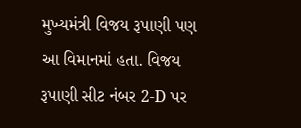મુખ્યમંત્રી વિજય રૂપાણી પણ આ વિમાનમાં હતા. વિજય રૂપાણી સીટ નંબર 2-D પર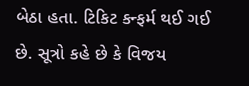બેઠા હતા. ટિકિટ કન્ફર્મ થઈ ગઈ છે. સૂત્રો કહે છે કે વિજય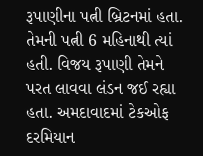રૂપાણીના પત્ની બ્રિટનમાં હતા. તેમની પત્ની 6 મહિનાથી ત્યાં હતી. વિજય રૂપાણી તેમને પરત લાવવા લંડન જઈ રહ્યા હતા. અમદાવાદમાં ટેકઓફ દરમિયાન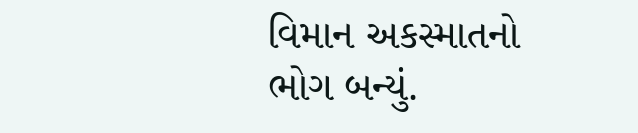વિમાન અકસ્માતનો ભોગ બન્યું.